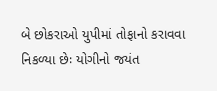બે છોકરાઓ યુપીમાં તોફાનો કરાવવા નિકળ્યા છેઃ યોગીનો જયંત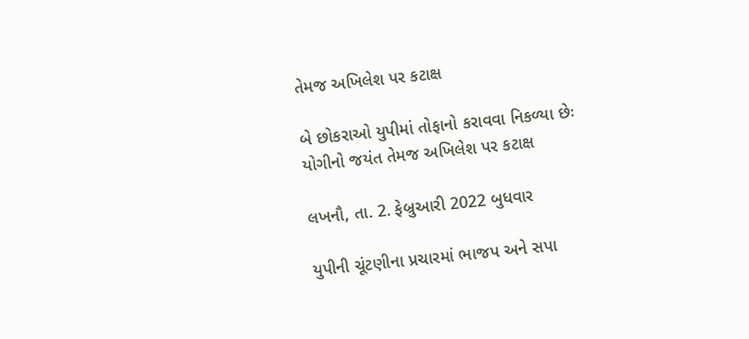તેમજ અખિલેશ પર કટાક્ષ

બે છોકરાઓ યુપીમાં તોફાનો કરાવવા નિકળ્યા છેઃ યોગીનો જયંત તેમજ અખિલેશ પર કટાક્ષ

લખનૌ, તા. 2. ફેબ્રુઆરી 2022 બુધવાર

યુપીની ચૂંટણીના પ્રચારમાં ભાજપ અને સપા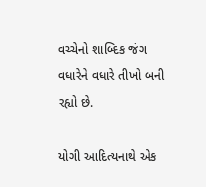વચ્ચેનો શાબ્દિક જંગ વધારેને વધારે તીખો બની રહ્યો છે.

યોગી આદિત્યનાથે એક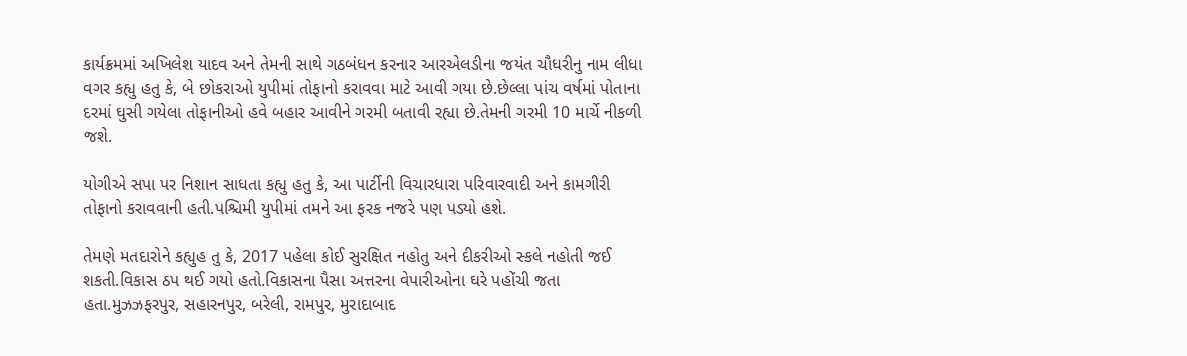કાર્યક્રમમાં અખિલેશ યાદવ અને તેમની સાથે ગઠબંધન કરનાર આરએલડીના જયંત ચૌધરીનુ નામ લીધા વગર કહ્યુ હતુ કે, બે છોકરાઓ યુપીમાં તોફાનો કરાવવા માટે આવી ગયા છે.છેલ્લા પાંચ વર્ષમાં પોતાના દરમાં ઘુસી ગયેલા તોફાનીઓ હવે બહાર આવીને ગરમી બતાવી રહ્યા છે.તેમની ગરમી 10 માર્ચે નીકળી જશે.

યોગીએ સપા પર નિશાન સાધતા કહ્યુ હતુ કે, આ પાર્ટીની વિચારધારા પરિવારવાદી અને કામગીરી તોફાનો કરાવવાની હતી.પશ્ચિમી યુપીમાં તમને આ ફરક નજરે પણ પડ્યો હશે.

તેમણે મતદારોને કહ્યુહ તુ કે, 2017 પહેલા કોઈ સુરક્ષિત નહોતુ અને દીકરીઓ સ્કલે નહોતી જઈ શકતી.વિકાસ ઠપ થઈ ગયો હતો.વિકાસના પૈસા અત્તરના વેપારીઓના ઘરે પહોંચી જતા હતા.મુઝઝફરપુર, સહારનપુર, બરેલી, રામપુર, મુરાદાબાદ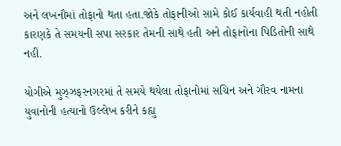અને લખનૌમાં તોફાનો થતા હતા.જોકે તોફાનીઓ સામે કોઈ કાર્યવાહી થતી નહોતી કારણકે તે સમયની સપા સરકાર તેમની સાથે હતી અને તોફાનોના પિડિતોની સાથે નહીં.

યોગીએ મુઝ્ઝફરનગરમાં તે સમયે થયેલા તોફાનોમાં સચિન અને ગૌરવ નામના યુવાનોની હત્યાનો ઉલ્લેખ કરીને કહ્યુ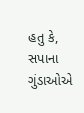હતુ કે, સપાના ગુંડાઓએ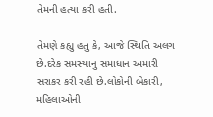તેમની હત્યા કરી હતી.

તેમણે કહ્યુ હતુ કે, આજે સ્થિતિ અલગ છે.દરેક સમસ્યાનુ સમાધાન અમારી સરાકર કરી રહી છે.લોકોની બેકારી, મહિલાઓની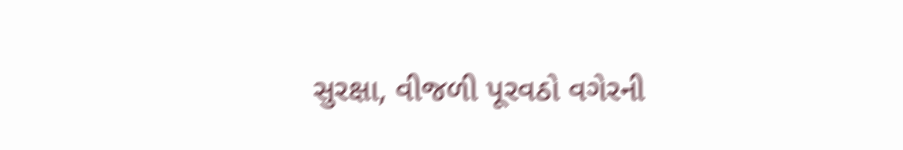સુરક્ષા, વીજળી પૂરવઠો વગેરની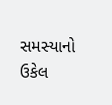સમસ્યાનો ઉકેલ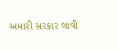અમારી સરકાર લાવી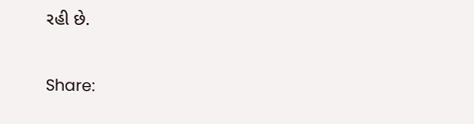રહી છે.

Share: